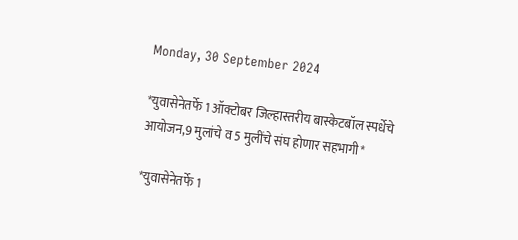Monday, 30 September 2024

*युवासेनेतर्फे 1 ऑक्टोबर जिल्हास्तरीय बास्केटबॉल स्पर्धेचे आयोजन,9 मुलांचे व 5 मुलींचे संघ होणार सहभागी*

*युवासेनेतर्फे 1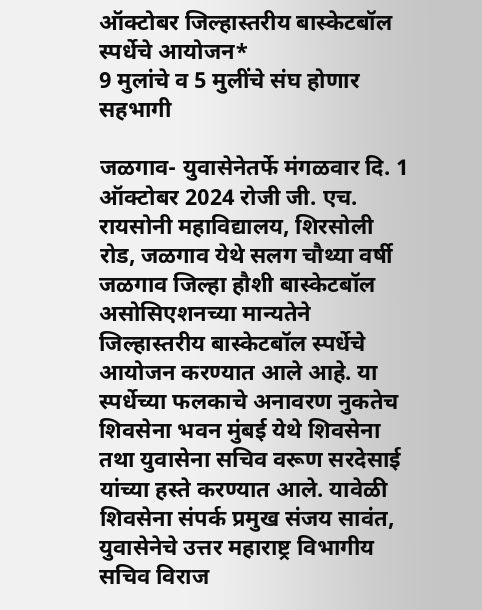ऑक्टोबर जिल्हास्तरीय बास्केटबॉल स्पर्धेचे आयोजन*
9 मुलांचे व 5 मुलींचे संघ होणार सहभागी

जळगाव- युवासेनेतर्फे मंगळवार दि. 1 ऑक्टोबर 2024 रोजी जी. एच. रायसोनी महाविद्यालय, शिरसोली रोड, जळगाव येथे सलग चौथ्या वर्षी जळगाव जिल्हा हौशी बास्केटबॉल असोसिएशनच्या मान्यतेने जिल्हास्तरीय बास्केटबॉल स्पर्धेचे आयोजन करण्यात आले आहे. या स्पर्धेच्या फलकाचे अनावरण नुकतेच शिवसेना भवन मुंबई येथे शिवसेना तथा युवासेना सचिव वरूण सरदेसाई यांच्या हस्ते करण्यात आले. यावेळी शिवसेना संपर्क प्रमुख संजय सावंत, युवासेनेचे उत्तर महाराष्ट्र विभागीय सचिव विराज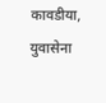कावडीया, युवासेना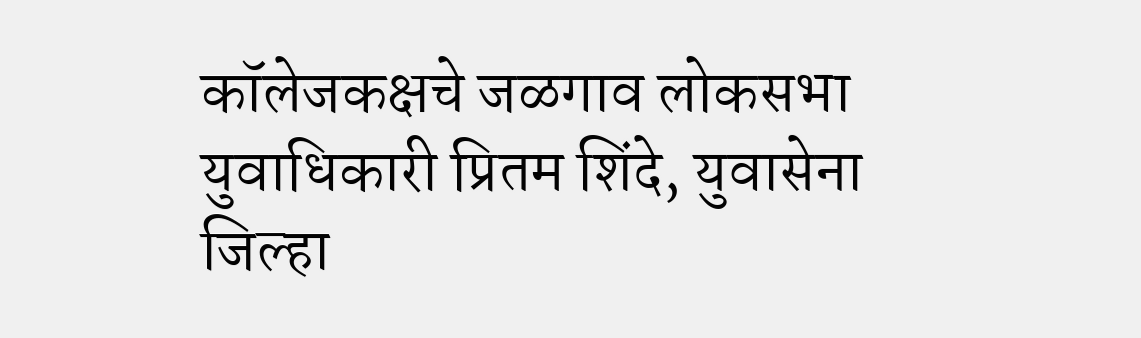कॉलेजकक्षचे जळगाव लोकसभा युवाधिकारी प्रितम शिंदे, युवासेना जिल्हा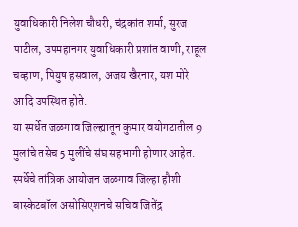युवाधिकारी निलेश चौधरी, चंद्रकांत शर्मा, सुरज पाटील, उपमहानगर युवाधिकारी प्रशांत वाणी, राहूल चव्हाण, पियुष हसवाल, अजय खैरनार, यश मोरे आदि उपस्थित होते.
या स्पर्धेत जळगाव जिल्ह्यातून कुमार वयोगटातील 9 मुलांचे तसेच 5 मुलींचे संघ सहभागी होणार आहेत. स्पर्धेचे तांत्रिक आयोजन जळगाव जिल्हा हौशी बास्केटबॉल असोसिएशनचे सचिव जितेंद्र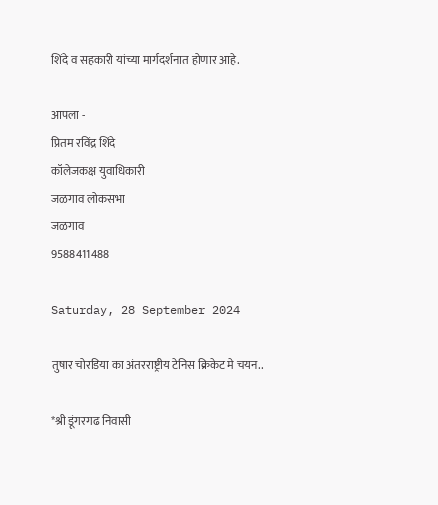शिंदे व सहकारी यांच्या मार्गदर्शनात होणार आहे.

आपला -
प्रितम रविंद्र शिंदे
कॉलेजकक्ष युवाधिकारी
जळगाव लोकसभा
जळगाव
9588411488

Saturday, 28 September 2024

तुषार चोरडिया का अंतरराष्ट्रीय टेनिस क्रिकेट मे चयन..

*श्री डूंगरगढ निवासी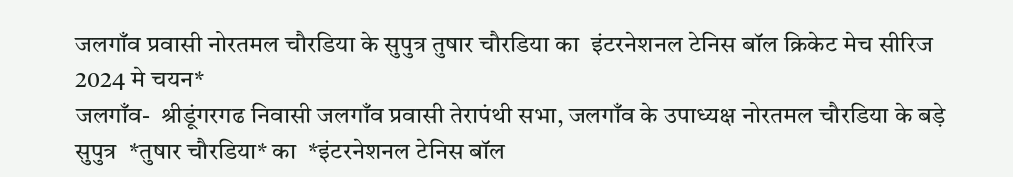जलगाँव प्रवासी नोरतमल चौरडिया के सुपुत्र तुषार चौरडिया का  इंटरनेशनल टेनिस बॉल क्रिकेट मेच सीरिज 2024 मे चयन*
जलगाँव-  श्रीडूंगरगढ निवासी जलगाँव प्रवासी तेरापंथी सभा, जलगाँव के उपाध्यक्ष नोरतमल चौरडिया के बड़े सुपुत्र  *तुषार चौरडिया* का  *इंटरनेशनल टेनिस बॉल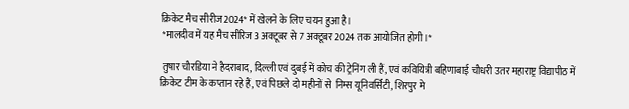क्रिकेट मैच सीरीज2024* में खेलने के लिए चयन हुआ है।
 *मालदीव में यह मैच सीरिज 3 अक्टूबर से 7 अक्टूबर 2024 तक आयोजित होगी।*

 तुषार चौरडिया ने हैदराबाद, दिल्ली एवं दुबई में कोच की ट्रेनिंग ली हैं, एवं कवियित्री बहिणाबाई चौधरी उतर महाराष्ट्र विद्यापीठ में क्रिकेट टीम के कप्तान रहे हैं, एवं पिछले दो महीनों से  निम्स यूनिवर्सिटी, शिरपुर मे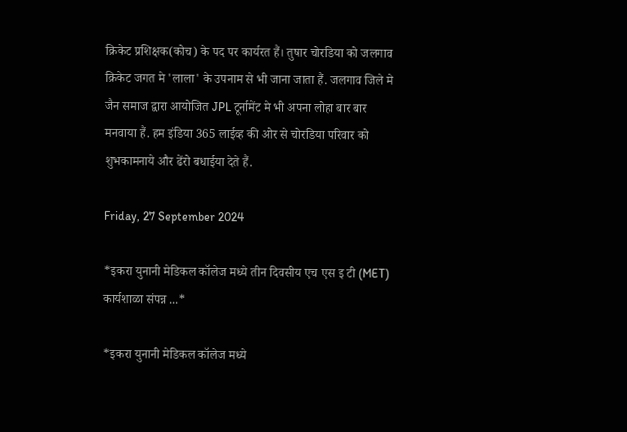क्रिकेट प्रशिक्षक(कोच) के पद पर कार्यरत हैं। तुषार चोरडिया को जलगाव क्रिकेट जगत मे 'लाला' के उपनाम से भी जाना जाता हैं. जलगाव जिले मे जैन समाज द्वारा आयोजित JPL टूर्नामेंट मे भी अपना लोहा बार बार मनवाया हैं. हम इंडिया 365 लाईव्ह की ओर से चोरडिया परिवार को शुभकामनाये और ढेंरो बधाईया देते हैं.

Friday, 27 September 2024

*इकरा युनानी मेडिकल कॉलेज मध्ये तीन दिवसीय एच एस इ टी (MET) कार्यशाळा संपन्न ...*

*इकरा युनानी मेडिकल कॉलेज मध्ये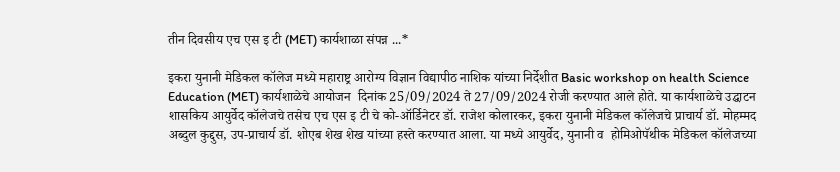तीन दिवसीय एच एस इ टी (MET) कार्यशाळा संपन्न ...*

इकरा युनानी मेडिकल कॉलेज मध्ये महाराष्ट्र आरोग्य विज्ञान विद्यापीठ नाशिक यांच्या निर्देशीत Basic workshop on health Science Education (MET) कार्यशाळेचे आयोजन  दिनांक 25/09/2024 ते 27/09/2024 रोजी करण्यात आले होते. या कार्यशाळेचे उद्घाटन शासकिय आयुर्वेद कॉलेजचे तसेच एच एस इ टी चे को-ऑर्डिनेटर डॉ. राजेश कोलारकर, इकरा युनानी मेडिकल कॉलेजचे प्राचार्य डॉ. मोहम्मद अब्दुल कुद्दुस, उप-प्राचार्य डॉ. शोएब शेख शेख यांच्या हस्ते करण्यात आला. या मध्ये आयुर्वेद, युनानी व  होमिओपॅथीक मेडिकल कॉलेजच्या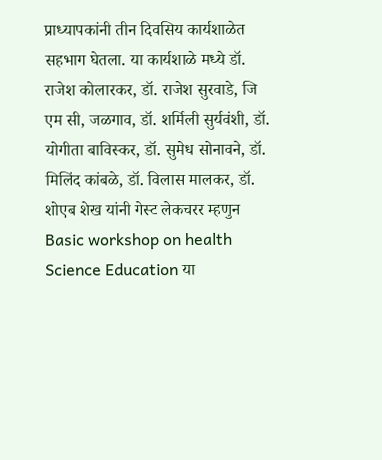प्राध्यापकांनी तीन दिवसिय कार्यशाळेत सहभाग घेतला. या कार्यशाळे मध्ये डॉ. राजेश कोलारकर, डॉ. राजेश सुरवाडे, जि एम सी, जळगाव, डॉ. शर्मिली सुर्यवंशी, डॉ. योगीता बाविस्कर, डॉ. सुमेध सोनावने, डॉ. मिलिंद कांबळे, डॉ. विलास मालकर, डॉ. शोएब शेख यांनी गेस्ट लेकचरर म्हणुन Basic workshop on health Science Education या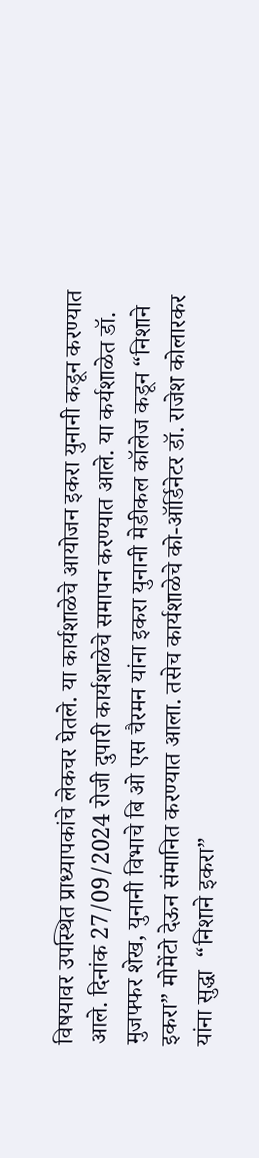विषयावर उपस्थित प्राध्यापकांचे लेकचर घेतले. या कार्यशाळेचे आयोजन इकरा युनानी कडून करण्यात आले. दिनांक 27/09/2024 रोजी दुपारी कार्यशाळेचे समापन करण्यात आले. या कर्यशाळेत डॉ. मुजफ्फर शेख, युनानी विभाचे बि ओ एस चैरमन यांना इकरा युनानी मेडीकल कॉलेज कडून “निशाने इकरा” मोमेंटो देऊन संमानित करण्यात आला. तसेच कार्यशाळेचे को-ऑर्डिनेटर डॉ. राजेश कोलारकर यांना सुद्धा  “निशाने इकरा”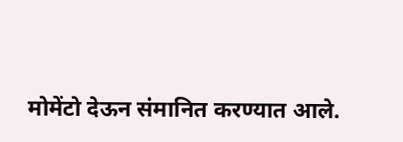मोमेंटो देऊन संमानित करण्यात आले.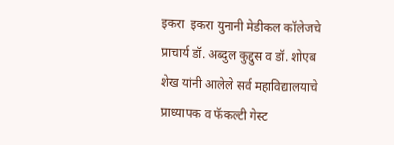इकरा  इकरा युनानी मेडीकल कॉलेजचे प्राचार्य डॉ. अब्दुल कुद्दुस व डॉ. शोएब शेख यांनी आलेले सर्व महाविद्यालयाचे प्राध्यापक व फॅकल्टी गेस्ट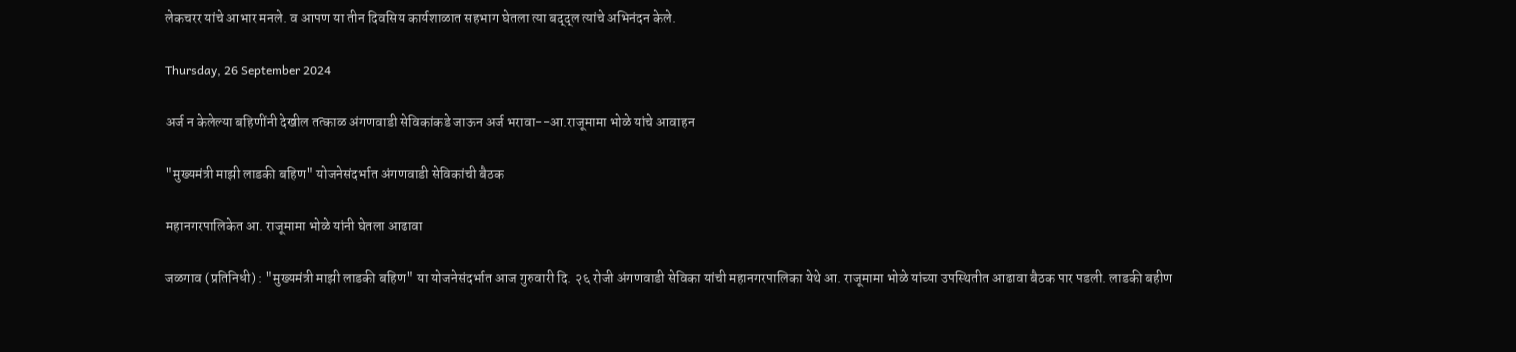लेकचरर यांचे आभार मनले. व आपण या तीन दिवसिय कार्यशाळात सहभाग घेतला त्या बद्द्ल त्यांचे अभिनंदन केले.

Thursday, 26 September 2024

अर्ज न केलेल्या बहिणींनी देखील तत्काळ अंगणवाडी सेविकांकडे जाऊन अर्ज भरावा--आ.राजूमामा भोळे यांचे आवाहन

"मुख्यमंत्री माझी लाडकी बहिण" योजनेसंदर्भात अंगणवाडी सेविकांची बैठक

महानगरपालिकेत आ. राजूमामा भोळे यांनी घेतला आढावा

जळगाव (प्रतिनिधी) : "मुख्यमंत्री माझी लाडकी बहिण" या योजनेसंदर्भात आज गुरुवारी दि. २६ रोजी अंगणवाडी सेविका यांची महानगरपालिका येथे आ. राजूमामा भोळे यांच्या उपस्थितीत आढावा बैठक पार पडली. लाडकी बहीण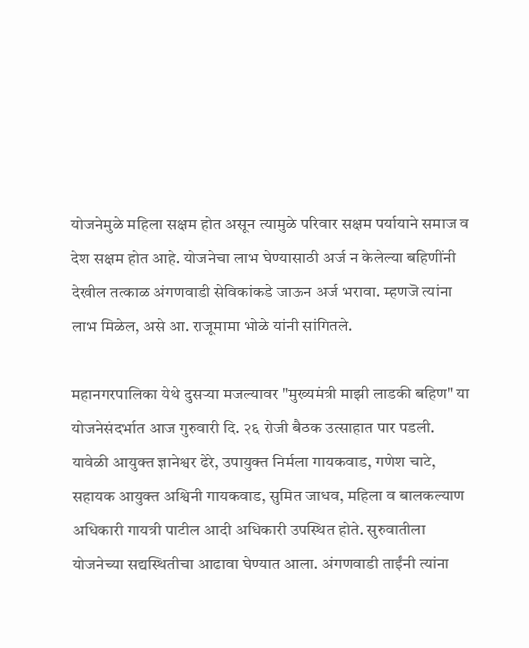योजनेमुळे महिला सक्षम होत असून त्यामुळे परिवार सक्षम पर्यायाने समाज व देश सक्षम होत आहे. योजनेचा लाभ घेण्यासाठी अर्ज न केलेल्या बहिणींनी देखील तत्काळ अंगणवाडी सेविकांकडे जाऊन अर्ज भरावा. म्हणजॆ त्यांना लाभ मिळेल, असे आ. राजूमामा भोळे यांनी सांगितले.

महानगरपालिका येथे दुसऱ्या मजल्यावर "मुख्यमंत्री माझी लाडकी बहिण" या योजनेसंदर्भात आज गुरुवारी दि. २६ रोजी बैठक उत्साहात पार पडली. यावेळी आयुक्त ज्ञानेश्वर ढेरे, उपायुक्त निर्मला गायकवाड, गणेश चाटे, सहायक आयुक्त अश्विनी गायकवाड, सुमित जाधव, महिला व बालकल्याण अधिकारी गायत्री पाटील आदी अधिकारी उपस्थित होते. सुरुवातीला योजनेच्या सद्यस्थितीचा आढावा घेण्यात आला. अंगणवाडी ताईंनी त्यांना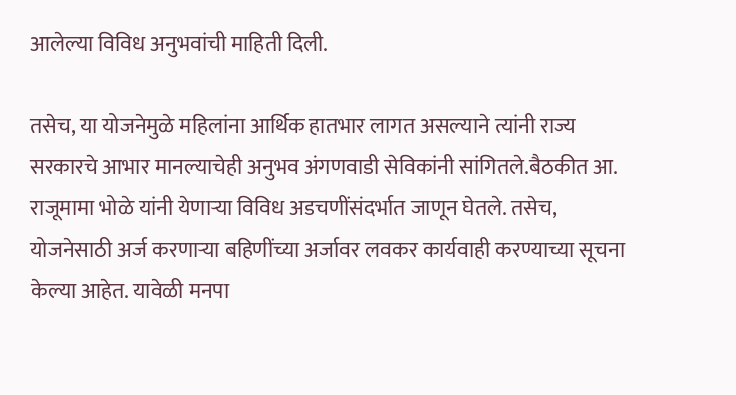आलेल्या विविध अनुभवांची माहिती दिली.

तसेच, या योजनेमुळे महिलांना आर्थिक हातभार लागत असल्याने त्यांनी राज्य सरकारचे आभार मानल्याचेही अनुभव अंगणवाडी सेविकांनी सांगितले.बैठकीत आ. राजूमामा भोळे यांनी येणाऱ्या विविध अडचणींसंदर्भात जाणून घेतले. तसेच, योजनेसाठी अर्ज करणाऱ्या बहिणींच्या अर्जावर लवकर कार्यवाही करण्याच्या सूचना केल्या आहेत. यावेळी मनपा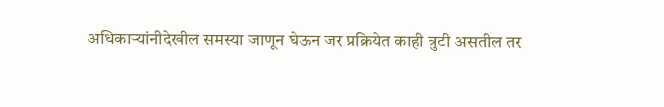अधिकाऱ्यांनीदेखील समस्या जाणून घेऊन जर प्रक्रियेत काही त्रुटी असतील तर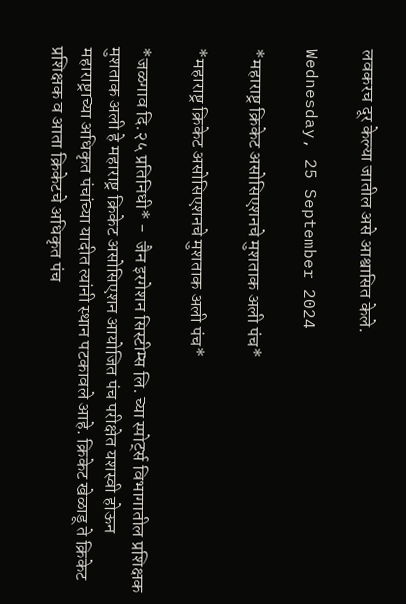लवकरच दूर केल्या जातील असे आश्वासित केले.

Wednesday, 25 September 2024

*महाराष्ट्र क्रिकेट असोसिएशनचे मुशताक अली पंच*

*महाराष्ट्र क्रिकेट असोसिएशनचे मुशताक अली पंच*

*जळगाव दि.२५ प्रतिनिधी* -  जैन इरगेशन सिस्टीम्स लि. च्या स्पोर्ट्स विभागातील प्रशिक्षक मुशताक अली हे महाराष्ट्र क्रिकेट असोसिएशन आयोजित पंच परीक्षेत यशस्वी होऊन महाराष्ट्राच्या अधिकृत पंचांच्या यादीत त्यांनी स्थान पटकावले आहे. क्रिकेट खेळाडू ते क्रिकेट प्रशिक्षक व आता क्रिकेटचे अधिकृत पंच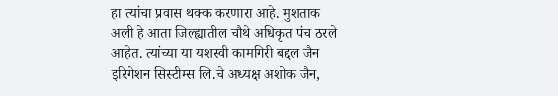हा त्यांचा प्रवास थक्क करणारा आहे. मुशताक अली हे आता जिल्ह्यातील चौथे अधिकृत पंच ठरले आहेत. त्यांच्या या यशस्वी कामगिरी बद्दल जैन इरिगेशन सिस्टीम्स लि.चे अध्यक्ष अशोक जैन,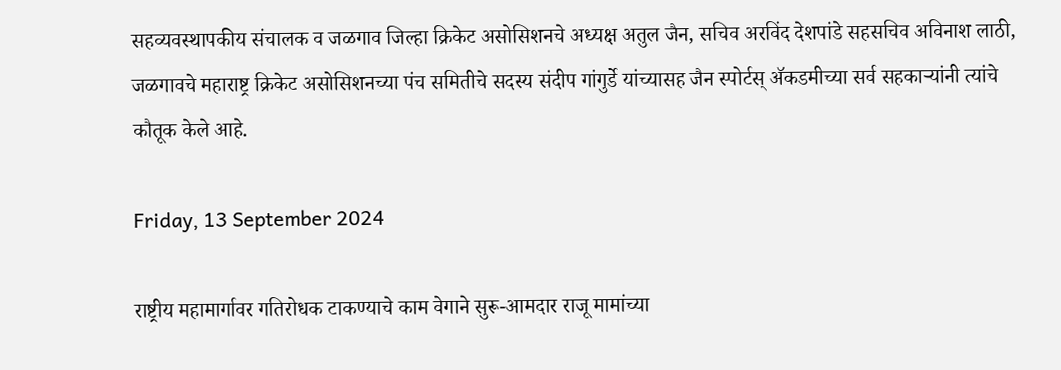सहव्यवस्थापकीय संचालक व जळगाव जिल्हा क्रिकेट असोसिशनचे अध्यक्ष अतुल जैन, सचिव अरविंद देशपांडे सहसचिव अविनाश लाठी, जळगावचे महाराष्ट्र क्रिकेट असोसिशनच्या पंच समितीचे सदस्य संदीप गांगुर्डे यांच्यासह जैन स्पोर्टस् ॲकडमीच्या सर्व सहकाऱ्यांनी त्यांचे कौतूक केले आहे.

Friday, 13 September 2024

राष्ट्रीय महामार्गावर गतिरोधक टाकण्याचे काम वेगाने सुरू-आमदार राजू मामांच्या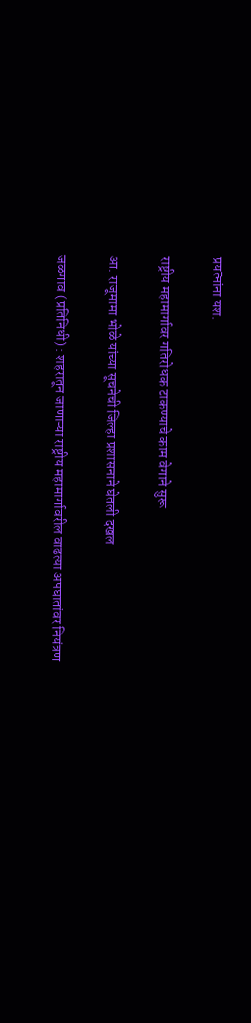प्रयत्नांना यश.

राष्ट्रीय महामार्गावर गतिरोधक टाकण्याचे काम वेगाने सुरू

आ. राजूमामा भोळे यांच्या सूचनेची जिल्हा प्रशासनाने घेतली दखल

जळगाव (प्रतिनिधी) : शहरातून जाणाऱ्या राष्ट्रीय महामार्गावरील वाढत्या अपघातांवर नियंत्रण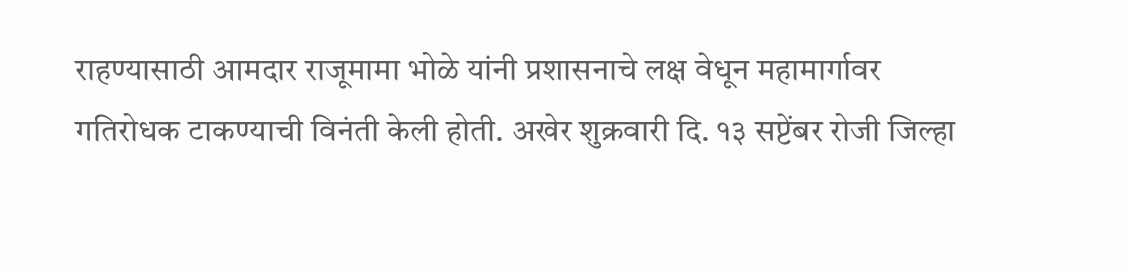राहण्यासाठी आमदार राजूमामा भोळे यांनी प्रशासनाचे लक्ष वेधून महामार्गावर गतिरोधक टाकण्याची विनंती केली होती. अखेर शुक्रवारी दि. १३ सप्टेंबर रोजी जिल्हा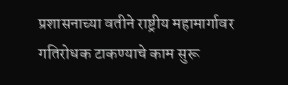प्रशासनाच्या वतीने राष्ट्रीय महामार्गावर गतिरोधक टाकण्याचे काम सुरू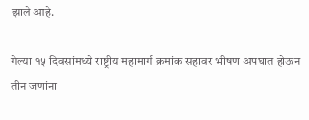झाले आहे.

गेल्या १५ दिवसांमध्ये राष्ट्रीय महामार्ग क्रमांक सहावर भीषण अपघात होऊन तीन जणांना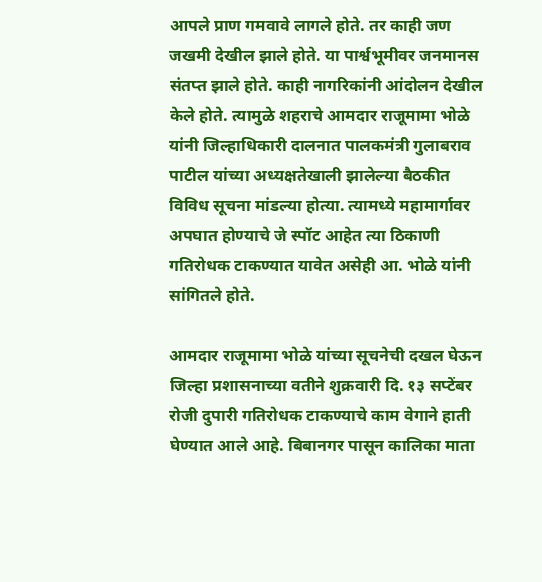आपले प्राण गमवावे लागले होते. तर काही जण जखमी देखील झाले होते. या पार्श्वभूमीवर जनमानस संतप्त झाले होते. काही नागरिकांनी आंदोलन देखील केले होते. त्यामुळे शहराचे आमदार राजूमामा भोळे यांनी जिल्हाधिकारी दालनात पालकमंत्री गुलाबराव पाटील यांच्या अध्यक्षतेखाली झालेल्या बैठकीत विविध सूचना मांडल्या होत्या. त्यामध्ये महामार्गावर अपघात होण्याचे जे स्पॉट आहेत त्या ठिकाणी गतिरोधक टाकण्यात यावेत असेही आ. भोळे यांनी सांगितले होते.

आमदार राजूमामा भोळे यांच्या सूचनेची दखल घेऊन जिल्हा प्रशासनाच्या वतीने शुक्रवारी दि. १३ सप्टेंबर रोजी दुपारी गतिरोधक टाकण्याचे काम वेगाने हाती घेण्यात आले आहे. बिबानगर पासून कालिका माता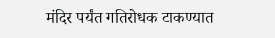मंदिर पर्यंत गतिरोधक टाकण्यात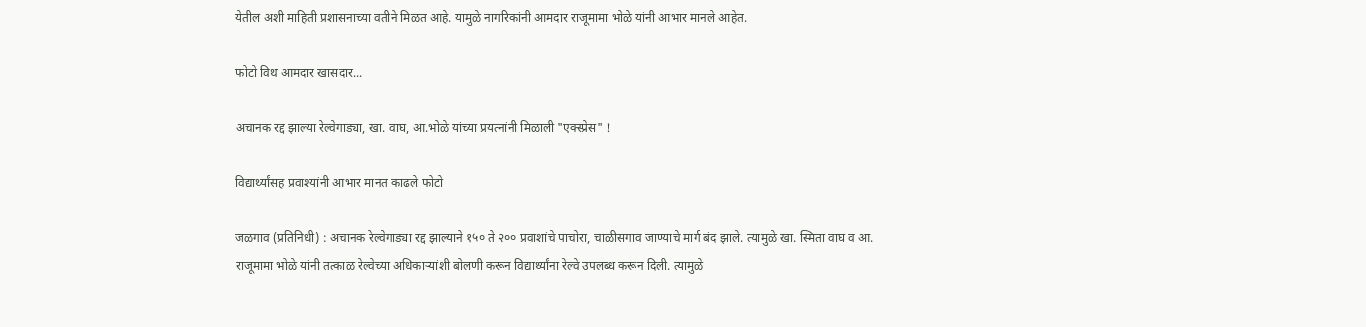येतील अशी माहिती प्रशासनाच्या वतीने मिळत आहे. यामुळे नागरिकांनी आमदार राजूमामा भोळे यांनी आभार मानले आहेत.

फोटो विथ आमदार खासदार...

अचानक रद्द झाल्या रेल्वेगाड्या, खा. वाघ, आ.भोळे यांच्या प्रयत्नांनी मिळाली "एक्स्प्रेस" !

विद्यार्थ्यांसह प्रवाश्यांनी आभार मानत काढले फोटो

जळगाव (प्रतिनिधी) : अचानक रेल्वेगाड्या रद्द झाल्याने १५० ते २०० प्रवाशांचे पाचोरा, चाळीसगाव जाण्याचे मार्ग बंद झाले. त्यामुळे खा. स्मिता वाघ व आ. राजूमामा भोळे यांनी तत्काळ रेल्वेच्या अधिकाऱ्यांशी बोलणी करून विद्यार्थ्यांना रेल्वे उपलब्ध करून दिली. त्यामुळे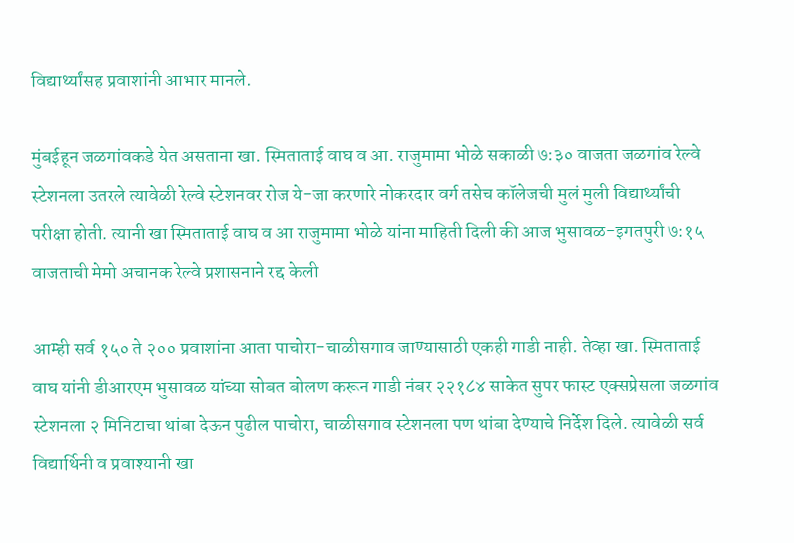विद्यार्थ्यांसह प्रवाशांनी आभार मानले.

मुंबईहून जळगांवकडे येत असताना खा. स्मिताताई वाघ व आ. राजुमामा भोळे सकाळी ७:३० वाजता जळगांव रेल्वे स्टेशनला उतरले त्यावेळी रेल्वे स्टेशनवर रोज ये-जा करणारे नोकरदार वर्ग तसेच कॉलेजची मुलं मुली विद्यार्थ्यांची परीक्षा होती. त्यानी खा स्मिताताई वाघ व आ राजुमामा भोळे यांना माहिती दिली की आज भुसावळ-इगतपुरी ७:१५ वाजताची मेमो अचानक रेल्वे प्रशासनाने रद्द केली

आम्ही सर्व १५० ते २०० प्रवाशांना आता पाचोरा-चाळीसगाव जाण्यासाठी एकही गाडी नाही. तेव्हा खा. स्मिताताई वाघ यांनी डीआरएम भुसावळ यांच्या सोबत बोलण करून गाडी नंबर २२१८४ साकेत सुपर फास्ट एक्सप्रेसला जळगांव स्टेशनला २ मिनिटाचा थांबा देऊन पुढील पाचोरा, चाळीसगाव स्टेशनला पण थांबा देण्याचे निर्देश दिले. त्यावेळी सर्व विद्यार्थिनी व प्रवाश्यानी खा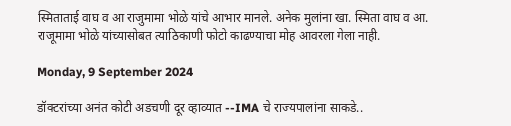स्मिताताई वाघ व आ राजुमामा भोळे यांचे आभार मानले. अनेक मुलांना खा. स्मिता वाघ व आ. राजूमामा भोळे यांच्यासोबत त्याठिकाणी फोटो काढण्याचा मोह आवरला गेला नाही.

Monday, 9 September 2024

डॉक्टरांच्या अनंत कोटी अडचणी दूर व्हाव्यात --IMA चे राज्यपालांना साकडे..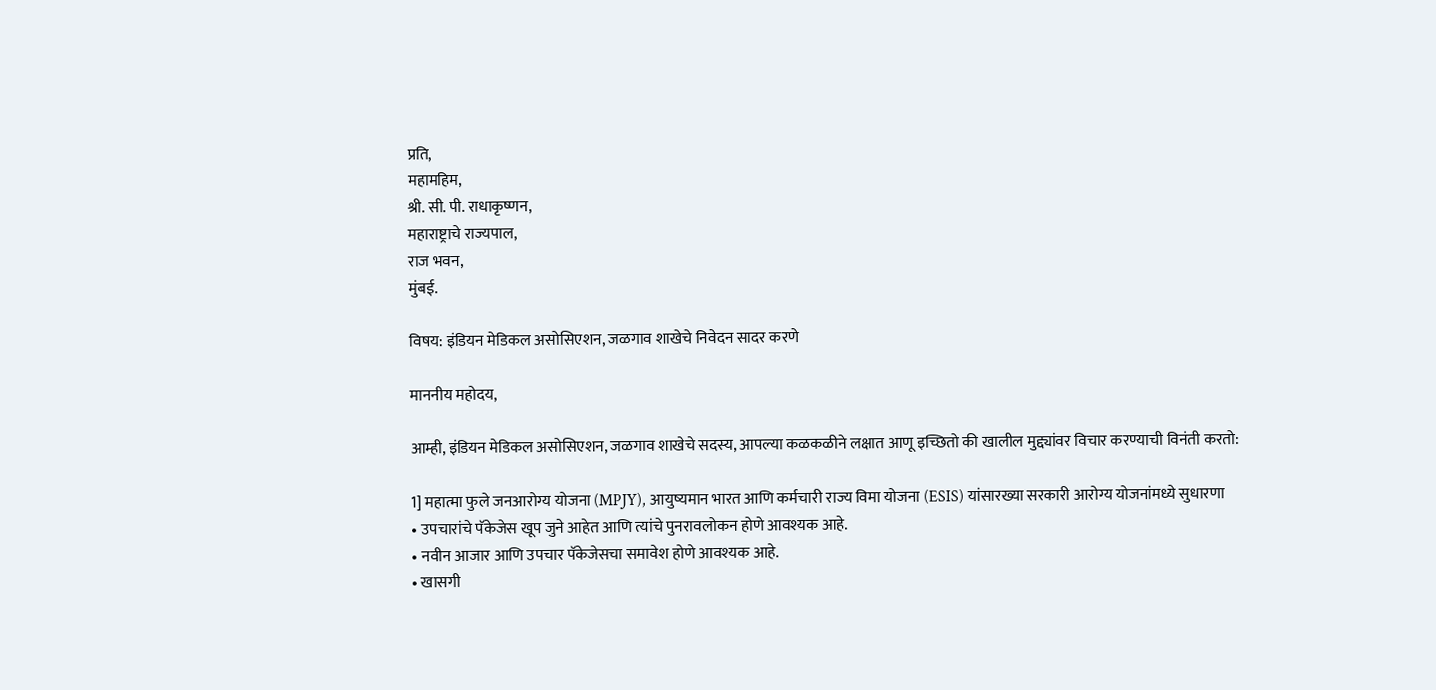प्रति,
महामहिम,
श्री. सी. पी. राधाकृष्णन,
महाराष्ट्राचे राज्यपाल,
राज भवन,
मुंबई.

विषय: इंडियन मेडिकल असोसिएशन, जळगाव शाखेचे निवेदन सादर करणे

माननीय महोदय,

आम्ही, इंडियन मेडिकल असोसिएशन, जळगाव शाखेचे सदस्य, आपल्या कळकळीने लक्षात आणू इच्छितो की खालील मुद्द्यांवर विचार करण्याची विनंती करतो:

1] महात्मा फुले जनआरोग्य योजना (MPJY), आयुष्यमान भारत आणि कर्मचारी राज्य विमा योजना (ESIS) यांसारख्या सरकारी आरोग्य योजनांमध्ये सुधारणा
• उपचारांचे पॅकेजेस खूप जुने आहेत आणि त्यांचे पुनरावलोकन होणे आवश्यक आहे.
• नवीन आजार आणि उपचार पॅकेजेसचा समावेश होणे आवश्यक आहे.
• खासगी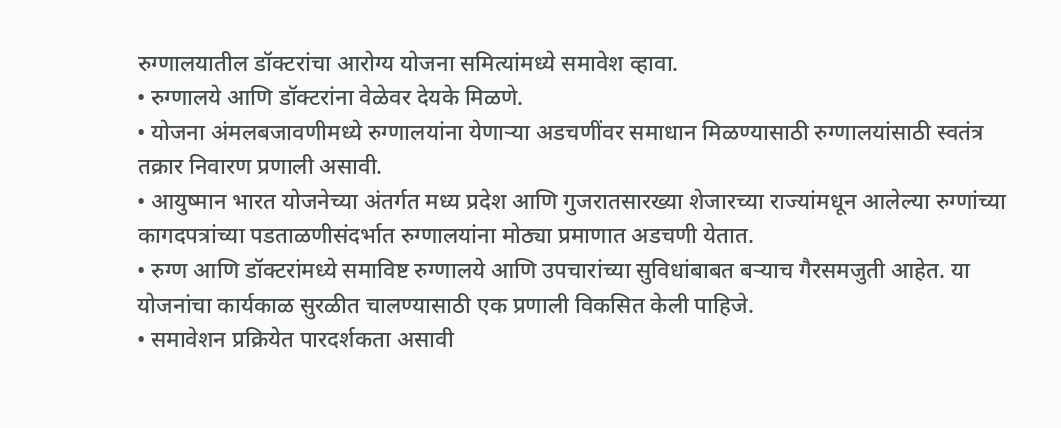रुग्णालयातील डॉक्टरांचा आरोग्य योजना समित्यांमध्ये समावेश व्हावा.
• रुग्णालये आणि डॉक्टरांना वेळेवर देयके मिळणे.
• योजना अंमलबजावणीमध्ये रुग्णालयांना येणाऱ्या अडचणींवर समाधान मिळण्यासाठी रुग्णालयांसाठी स्वतंत्र तक्रार निवारण प्रणाली असावी.
• आयुष्मान भारत योजनेच्या अंतर्गत मध्य प्रदेश आणि गुजरातसारख्या शेजारच्या राज्यांमधून आलेल्या रुग्णांच्या कागदपत्रांच्या पडताळणीसंदर्भात रुग्णालयांना मोठ्या प्रमाणात अडचणी येतात.
• रुग्ण आणि डॉक्टरांमध्ये समाविष्ट रुग्णालये आणि उपचारांच्या सुविधांबाबत बऱ्याच गैरसमजुती आहेत. या योजनांचा कार्यकाळ सुरळीत चालण्यासाठी एक प्रणाली विकसित केली पाहिजे.
• समावेशन प्रक्रियेत पारदर्शकता असावी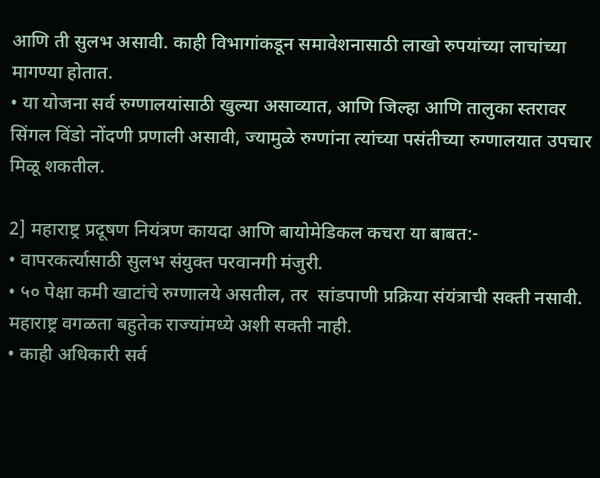आणि ती सुलभ असावी. काही विभागांकडून समावेशनासाठी लाखो रुपयांच्या लाचांच्या मागण्या होतात.
• या योजना सर्व रुग्णालयांसाठी खुल्या असाव्यात, आणि जिल्हा आणि तालुका स्तरावर सिंगल विंडो नोंदणी प्रणाली असावी, ज्यामुळे रुग्णांना त्यांच्या पसंतीच्या रुग्णालयात उपचार मिळू शकतील.

2] महाराष्ट्र प्रदूषण नियंत्रण कायदा आणि बायोमेडिकल कचरा या बाबत:-
• वापरकर्त्यासाठी सुलभ संयुक्त परवानगी मंजुरी.
• ५० पेक्षा कमी खाटांचे रुग्णालये असतील, तर  सांडपाणी प्रक्रिया संयंत्राची सक्ती नसावी. महाराष्ट्र वगळता बहुतेक राज्यांमध्ये अशी सक्ती नाही.
• काही अधिकारी सर्व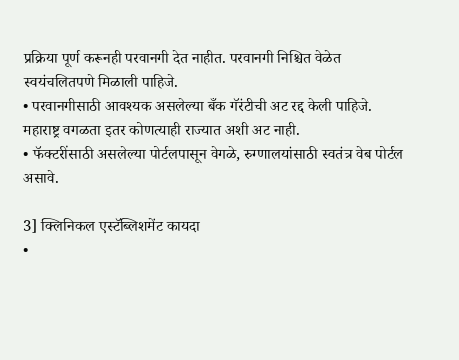प्रक्रिया पूर्ण करूनही परवानगी देत नाहीत. परवानगी निश्चित वेळेत स्वयंचलितपणे मिळाली पाहिजे.
• परवानगीसाठी आवश्यक असलेल्या बँक गॅरंटीची अट रद्द केली पाहिजे. महाराष्ट्र वगळता इतर कोणत्याही राज्यात अशी अट नाही.
• फॅक्टरींसाठी असलेल्या पोर्टलपासून वेगळे, रुग्णालयांसाठी स्वतंत्र वेब पोर्टल असावे.

3] क्लिनिकल एस्टॅब्लिशमेंट कायदा
•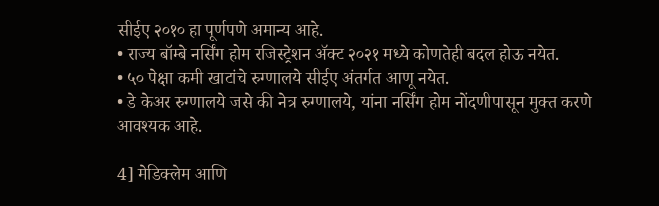सीईए २०१० हा पूर्णपणे अमान्य आहे.
• राज्य बॉम्बे नर्सिंग होम रजिस्ट्रेशन ॲक्ट २०२१ मध्ये कोणतेही बदल होऊ नयेत.
• ५० पेक्षा कमी खाटांचे रुग्णालये सीईए अंतर्गत आणू नयेत.
• डे केअर रुग्णालये जसे की नेत्र रुग्णालये, यांना नर्सिंग होम नोंदणीपासून मुक्त करणे आवश्यक आहे.

4] मेडिक्लेम आणि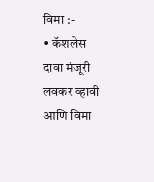विमा :-
• कॅशलेस दावा मंजूरी लवकर व्हावी आणि विमा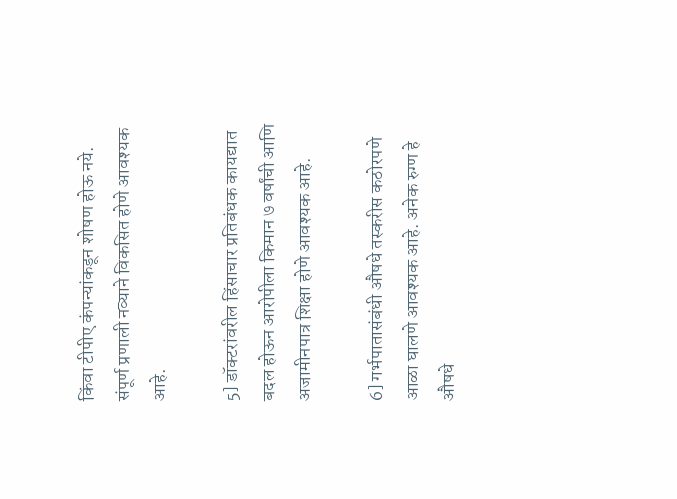किंवा टीपीए कंपन्यांकडून शोषण होऊ नये. संपूर्ण प्रणाली नव्याने विकसित होणे आवश्यक आहे.

5] डॉक्टरांवरील हिंसाचार प्रतिबंधक कायद्यात बदल होऊन आरोपीला किमान ७ वर्षांची आणि अजामीनपात्र शिक्षा होणे आवश्यक आहे.

6] गर्भपातासंबंधी औषधे तस्करीस कठोरपणे आळा घालणे आवश्यक आहे. अनेक रुग्ण हे औषधे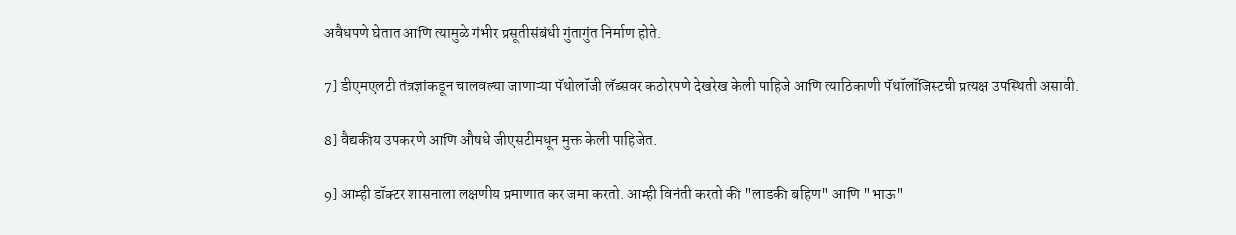अवैधपणे घेतात आणि त्यामुळे गंभीर प्रसूतीसंबंधी गुंतागुंत निर्माण होते.

7] डीएमएलटी तंत्रज्ञांकडून चालवल्या जाणाऱ्या पॅथोलॉजी लॅब्सवर कठोरपणे देखरेख केली पाहिजे आणि त्याठिकाणी पॅथॉलॉजिस्टची प्रत्यक्ष उपस्थिती असावी.

8] वैद्यकीय उपकरणे आणि औषधे जीएसटीमधून मुक्त केली पाहिजेत.

9] आम्ही डॉक्टर शासनाला लक्षणीय प्रमाणात कर जमा करतो. आम्ही विनंती करतो की "लाडकी बहिण" आणि "भाऊ"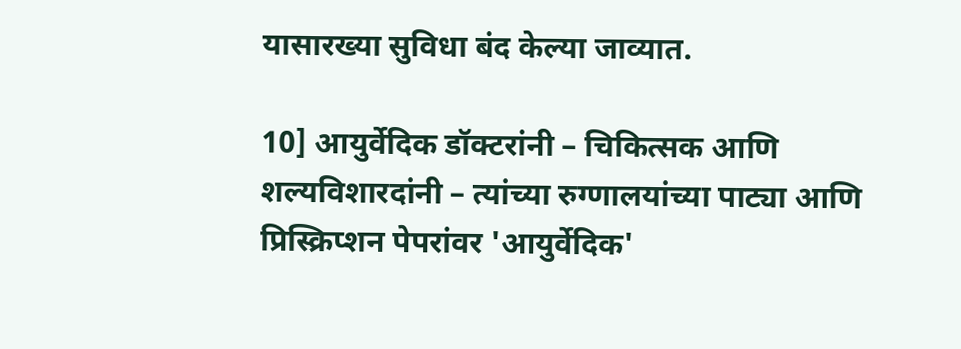यासारख्या सुविधा बंद केल्या जाव्यात.

10] आयुर्वेदिक डॉक्टरांनी – चिकित्सक आणि शल्यविशारदांनी – त्यांच्या रुग्णालयांच्या पाट्या आणि प्रिस्क्रिप्शन पेपरांवर 'आयुर्वेदिक'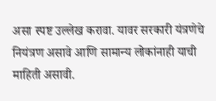असा स्पष्ट उल्लेख करावा. यावर सरकारी यंत्रणेचे नियंत्रण असावे आणि सामान्य लोकांनाही याची माहिती असावी.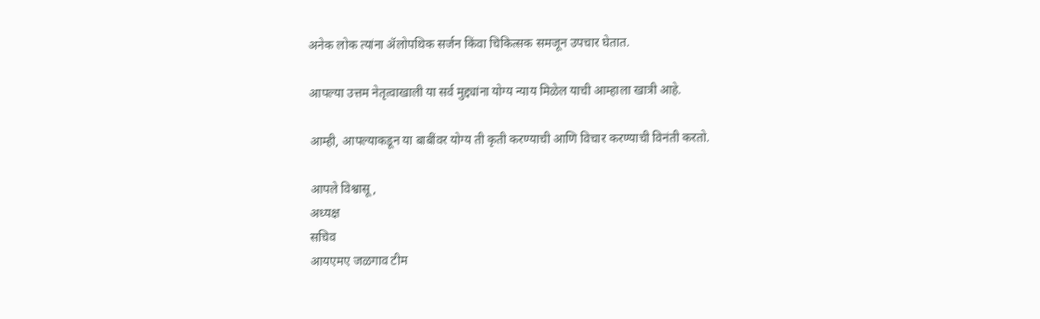अनेक लोक त्यांना ॲलोपथिक सर्जन किंवा चिकित्सक समजून उपचार घेतात.

आपल्या उत्तम नेतृत्वाखाली या सर्व मुद्द्यांना योग्य न्याय मिळेल याची आम्हाला खात्री आहे.

आम्ही, आपल्याकडून या बाबींवर योग्य ती कृती करण्याची आणि विचार करण्याची विनंती करतो.

आपले विश्वासू,
अध्यक्ष
सचिव
आयएमए जळगाव टीम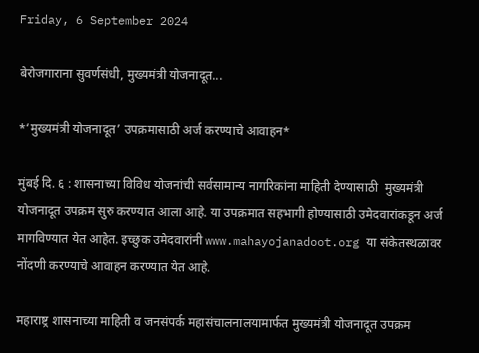Friday, 6 September 2024

बेरोजगाराना सुवर्णसंधी, मुख्यमंत्री योजनादूत...

*‘मुख्यमंत्री योजनादूत’ उपक्रमासाठी अर्ज करण्याचे आवाहन*

मुंबई दि. ६ : शासनाच्या विविध योजनांची सर्वसामान्य नागरिकांना माहिती देण्यासाठी  मुख्यमंत्री योजनादूत उपक्रम सुरु करण्यात आला आहे. या उपक्रमात सहभागी होण्यासाठी उमेदवारांकडून अर्ज मागविण्यात येत आहेत. इच्छुक उमेदवारांनी www.mahayojanadoot.org या संकेतस्थळावर नोंदणी करण्याचे आवाहन करण्यात येत आहे.

महाराष्ट्र शासनाच्या माहिती व जनसंपर्क महासंचालनालयामार्फत मुख्यमंत्री योजनादूत उपक्रम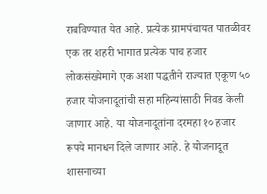राबविण्यात येत आहे. प्रत्येक ग्रामपंचायत पातळीवर एक तर शहरी भागात प्रत्येक पाच हजार लोकसंख्येमागे एक अशा पद्धतीने राज्यात एकूण ५० हजार योजनादूतांची सहा महिन्यांसाठी निवड केली जाणार आहे. या योजनादूतांना दरमहा १० हजार रूपये मानधन दिले जाणार आहे. हे योजनादूत शासनाच्या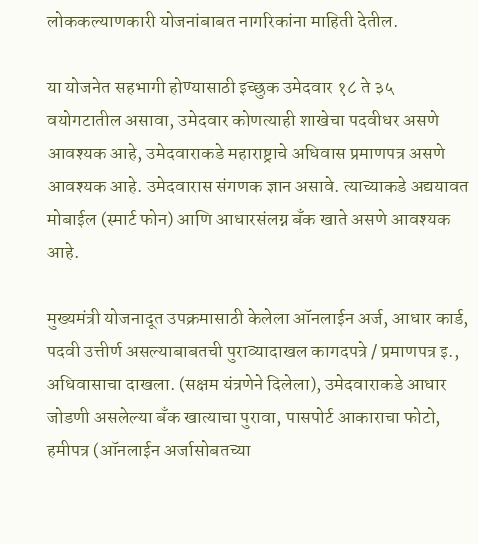लोककल्याणकारी योजनांबाबत नागरिकांना माहिती देतील.

या योजनेत सहभागी होण्यासाठी इच्छुक उमेदवार १८ ते ३५ वयोगटातील असावा, उमेदवार कोणत्याही शाखेचा पदवीधर असणे आवश्यक आहे, उमेदवाराकडे महाराष्ट्राचे अधिवास प्रमाणपत्र असणे आवश्यक आहे. उमेदवारास संगणक ज्ञान असावे. त्याच्याकडे अद्ययावत मोबाईल (स्मार्ट फोन) आणि आधारसंलग्न बँक खाते असणे आवश्यक आहे.

मुख्यमंत्री योजनादूत उपक्रमासाठी केलेला ऑनलाईन अर्ज, आधार कार्ड, पदवी उत्तीर्ण असल्याबाबतची पुराव्यादाखल कागदपत्रे / प्रमाणपत्र इ., अधिवासाचा दाखला. (सक्षम यंत्रणेने दिलेला), उमेदवाराकडे आधार जोडणी असलेल्या बँक खात्याचा पुरावा, पासपोर्ट आकाराचा फोटो, हमीपत्र (ऑनलाईन अर्जासोबतच्या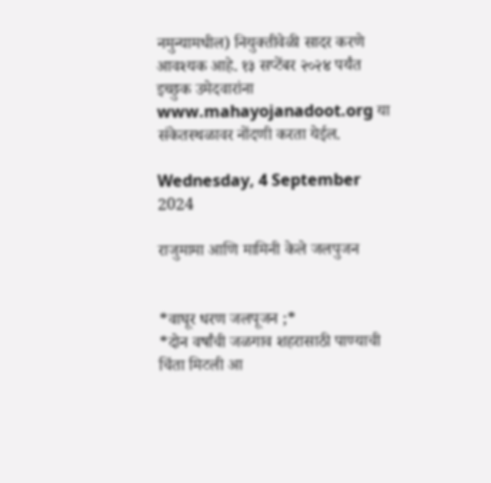नमुन्यामधील) नियुक्तीवेळी सादर करणे आवश्यक आहे. १३ सप्टेंबर २०२४ पर्यंत इच्छुक उमेदवारांना www.mahayojanadoot.org या संकेतस्थळावर नोंदणी करता येईल.

Wednesday, 4 September 2024

राजुमामा आणि मामिनी केले जलपुजन


*वाघूर धरण जलपूजन ;*
*दोन वर्षांची जळगाव शहरासाठी पाण्याची चिंता मिटली आ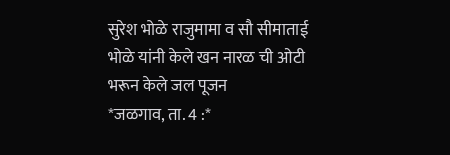सुरेश भोळे राजुमामा व सौ सीमाताई भोळे यांनी केले खन नारळ ची ओटी भरून केले जल पूजन
*जळगाव, ता. 4 :*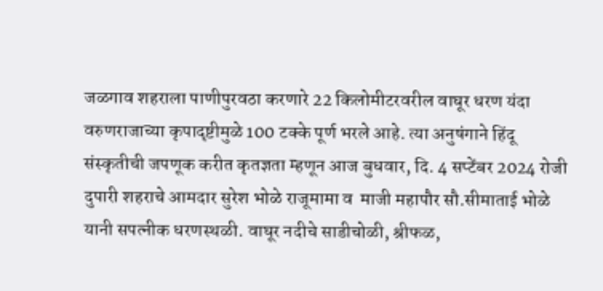जळगाव शहराला पाणीपुरवठा करणारे 22 किलोमीटरवरील वाघूर धरण यंदा वरुणराजाच्या कृपादृष्टीमुळे 100 टक्के पूर्ण भरले आहे. त्या अनुषंगाने हिंदू संस्कृतीची जपणूक करीत कृतज्ञता म्हणून आज बुधवार, दि. 4 सप्टेंबर 2024 रोजी दुपारी शहराचे आमदार सुरेश भोळे राजूमामा व  माजी महापौर सौ.सीमाताई भोळे यानी सपत्नीक धरणस्थळी. वाघूर नदीचे साडीचोळी, श्रीफळ,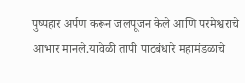पुष्पहार अर्पण करून जलपूजन केले आणि परमेश्वराचे आभार मानले.यावेळी तापी पाटबंधारे महामंडळाचे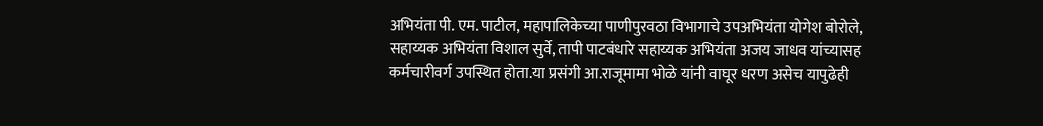अभियंता पी. एम. पाटील, महापालिकेच्या पाणीपुरवठा विभागाचे उपअभियंता योगेश बोरोले, सहाय्यक अभियंता विशाल सुर्वे, तापी पाटबंधारे सहाय्यक अभियंता अजय जाधव यांच्यासह कर्मचारीवर्ग उपस्थित होता.या प्रसंगी आ.राजूमामा भोळे यांनी वाघूर धरण असेच यापुढेही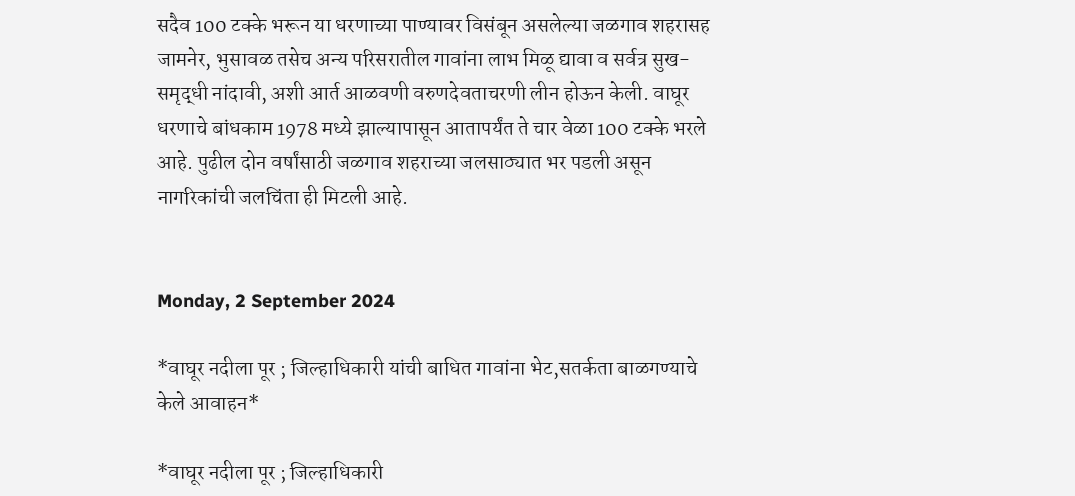सदैव 100 टक्के भरून या धरणाच्या पाण्यावर विसंबून असलेल्या जळगाव शहरासह जामनेर, भुसावळ तसेच अन्य परिसरातील गावांना लाभ मिळू द्यावा व सर्वत्र सुख-समृद्धी नांदावी, अशी आर्त आळवणी वरुणदेवताचरणी लीन होऊन केली. वाघूर धरणाचे बांधकाम 1978 मध्ये झाल्यापासून आतापर्यंत ते चार वेळा 100 टक्के भरले आहे. पुढील दोन वर्षांसाठी जळगाव शहराच्या जलसाठ्यात भर पडली असून नागरिकांची जलचिंता ही मिटली आहे.


Monday, 2 September 2024

*वाघूर नदीला पूर ; जिल्हाधिकारी यांची बाधित गावांना भेट,सतर्कता बाळगण्याचे केले आवाहन*

*वाघूर नदीला पूर ; जिल्हाधिकारी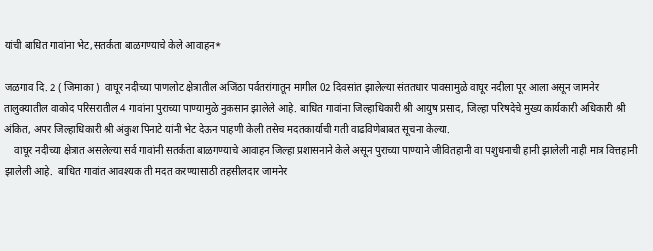यांची बाधित गावांना भेट,सतर्कता बाळगण्याचे केले आवाहन*

जळगाव दि. 2 ( जिमाका )  वाघूर नदीच्या पाणलोट क्षेत्रातील अजिंठा पर्वतरांगातून मागील 02 दिवसांत झालेल्या संततधार पावसामुळे वाघूर नदीला पूर आला असून जामनेर तालुक्यातील वाकोद परिसरातील 4 गावांना पुराच्या पाण्यामुळे नुकसान झालेले आहे. बाधित गावांना जिल्हाधिकारी श्री आयुष प्रसाद, जिल्हा परिषदेचे मुख्य कार्यकारी अधिकारी श्री अंकित, अपर जिल्हाधिकारी श्री अंकुश पिनाटे यांनी भेट देऊन पाहणी केली तसेच मदतकार्याची गती वाढविणेबाबत सूचना केल्या.
    वाघूर नदीच्या क्षेत्रात असलेल्या सर्व गावांनी सतर्कता बाळगण्याचे आवाहन जिल्हा प्रशासनाने केले असून पुराच्या पाण्याने जीवितहानी वा पशुधनाची हानी झालेली नाही मात्र वित्तहानी झालेली आहे.  बाधित गावांत आवश्यक ती मदत करण्यासाठी तहसीलदार जामनेर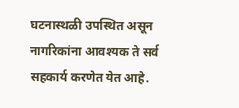घटनास्थळी उपस्थित असून नागरिकांना आवश्यक ते सर्व सहकार्य करणेत येत आहे.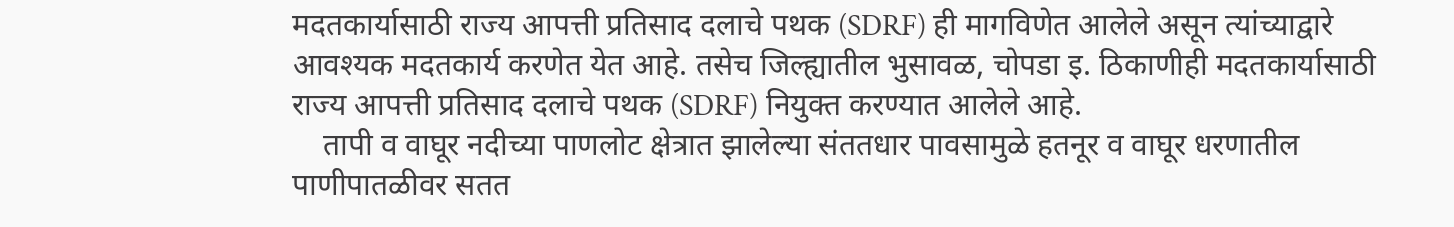मदतकार्यासाठी राज्य आपत्ती प्रतिसाद दलाचे पथक (SDRF) ही मागविणेत आलेले असून त्यांच्याद्वारे आवश्यक मदतकार्य करणेत येत आहे. तसेच जिल्ह्यातील भुसावळ, चोपडा इ. ठिकाणीही मदतकार्यासाठी राज्य आपत्ती प्रतिसाद दलाचे पथक (SDRF) नियुक्त करण्यात आलेले आहे.
    तापी व वाघूर नदीच्या पाणलोट क्षेत्रात झालेल्या संततधार पावसामुळे हतनूर व वाघूर धरणातील पाणीपातळीवर सतत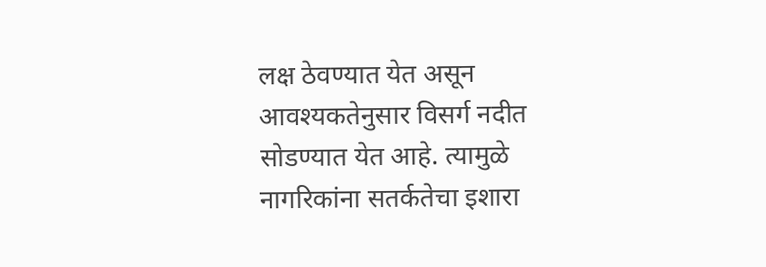लक्ष ठेवण्यात येत असून आवश्यकतेनुसार विसर्ग नदीत सोडण्यात येत आहे. त्यामुळे नागरिकांना सतर्कतेचा इशारा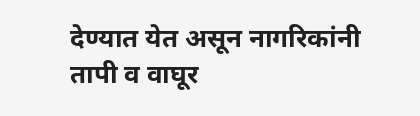देण्यात येत असून नागरिकांनी तापी व वाघूर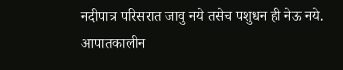नदीपात्र परिसरात जावु नये तसेच पशुधन ही नेऊ नये.  आपातकालीन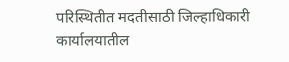परिस्थितीत मदतीसाठी जिल्हाधिकारी कार्यालयातील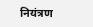नियंत्रण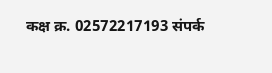कक्ष क्र. 02572217193 संपर्क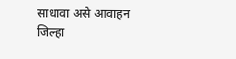साधावा असे आवाहन जिल्हा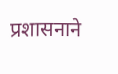प्रशासनाने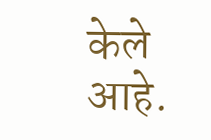केले आहे.